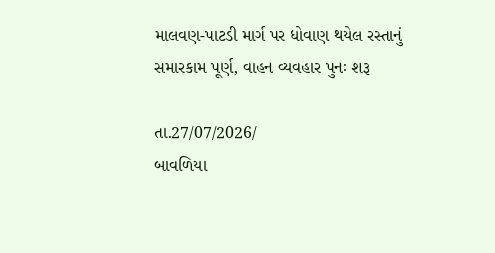માલવણ-પાટડી માર્ગ પર ધોવાણ થયેલ રસ્તાનું સમારકામ પૂર્ણ, વાહન વ્યવહાર પુનઃ શરૂ

તા.27/07/2026/
બાવળિયા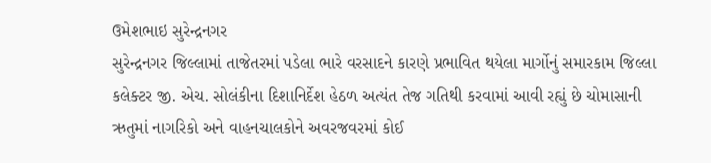ઉમેશભાઇ સુરેન્દ્રનગર
સુરેન્દ્રનગર જિલ્લામાં તાજેતરમાં પડેલા ભારે વરસાદને કારણે પ્રભાવિત થયેલા માર્ગોનું સમારકામ જિલ્લા કલેક્ટર જી. એચ. સોલંકીના દિશાનિર્દેશ હેઠળ અત્યંત તેજ ગતિથી કરવામાં આવી રહ્યું છે ચોમાસાની ઋતુમાં નાગરિકો અને વાહનચાલકોને અવરજવરમાં કોઈ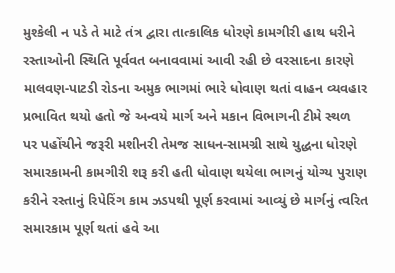મુશ્કેલી ન પડે તે માટે તંત્ર દ્વારા તાત્કાલિક ધોરણે કામગીરી હાથ ધરીને રસ્તાઓની સ્થિતિ પૂર્વવત બનાવવામાં આવી રહી છે વરસાદના કારણે માલવણ-પાટડી રોડના અમુક ભાગમાં ભારે ધોવાણ થતાં વાહન વ્યવહાર પ્રભાવિત થયો હતો જે અન્વયે માર્ગ અને મકાન વિભાગની ટીમે સ્થળ પર પહોંચીને જરૂરી મશીનરી તેમજ સાધન-સામગ્રી સાથે યુદ્ધના ધોરણે સમારકામની કામગીરી શરૂ કરી હતી ધોવાણ થયેલા ભાગનું યોગ્ય પુરાણ કરીને રસ્તાનું રિપેરિંગ કામ ઝડપથી પૂર્ણ કરવામાં આવ્યું છે માર્ગનું ત્વરિત સમારકામ પૂર્ણ થતાં હવે આ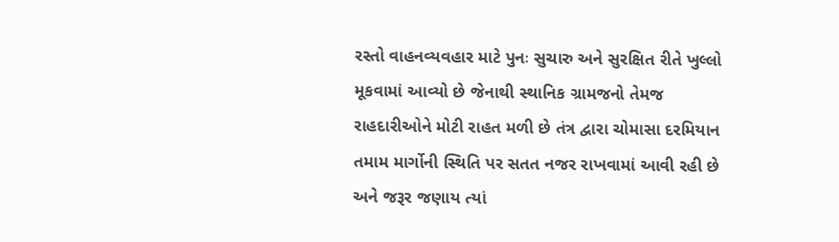રસ્તો વાહનવ્યવહાર માટે પુનઃ સુચારુ અને સુરક્ષિત રીતે ખુલ્લો મૂકવામાં આવ્યો છે જેનાથી સ્થાનિક ગ્રામજનો તેમજ રાહદારીઓને મોટી રાહત મળી છે તંત્ર દ્વારા ચોમાસા દરમિયાન તમામ માર્ગોની સ્થિતિ પર સતત નજર રાખવામાં આવી રહી છે અને જરૂર જણાય ત્યાં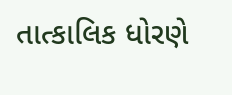તાત્કાલિક ધોરણે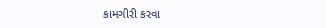કામગીરી કરવા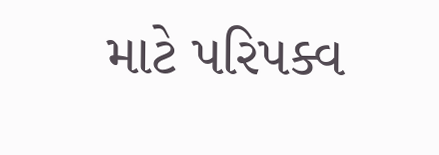માટે પરિપક્વ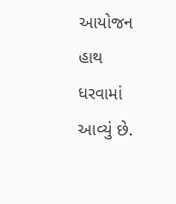આયોજન હાથ ધરવામાં આવ્યું છે.